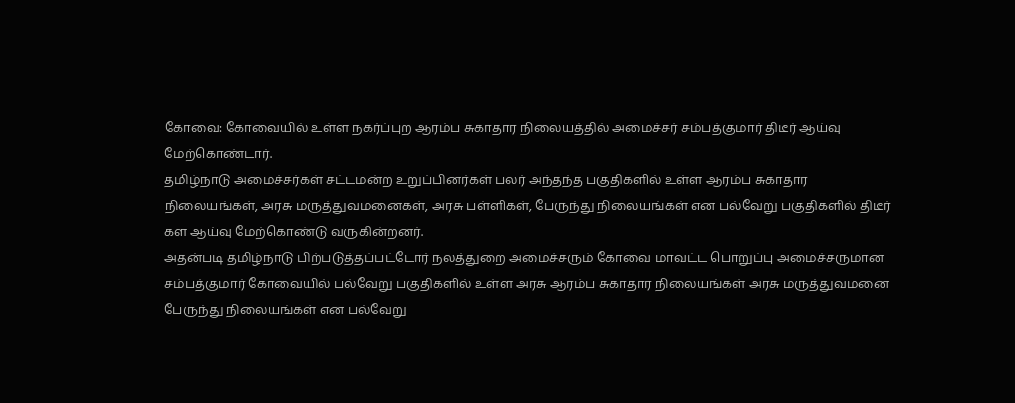கோவை: கோவையில் உள்ள நகர்ப்புற ஆரம்ப சுகாதார நிலையத்தில் அமைச்சர் சம்பத்குமார் திடீர் ஆய்வு மேற்கொண்டார்.
தமிழ்நாடு அமைச்சர்கள் சட்டமன்ற உறுப்பினர்கள் பலர் அந்தந்த பகுதிகளில் உள்ள ஆரம்ப சுகாதார நிலையங்கள், அரசு மருத்துவமனைகள், அரசு பள்ளிகள், பேருந்து நிலையங்கள் என பல்வேறு பகுதிகளில் திடீர் கள ஆய்வு மேற்கொண்டு வருகின்றனர்.
அதன்படி தமிழ்நாடு பிற்படுத்தப்பட்டோர் நலத்துறை அமைச்சரும் கோவை மாவட்ட பொறுப்பு அமைச்சருமான சம்பத்குமார் கோவையில் பல்வேறு பகுதிகளில் உள்ள அரசு ஆரம்ப சுகாதார நிலையங்கள் அரசு மருத்துவமனை பேருந்து நிலையங்கள் என பல்வேறு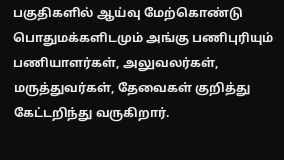பகுதிகளில் ஆய்வு மேற்கொண்டு பொதுமக்களிடமும் அங்கு பணிபுரியும் பணியாளர்கள், அலுவலர்கள், மருத்துவர்கள், தேவைகள் குறித்து கேட்டறிந்து வருகிறார்.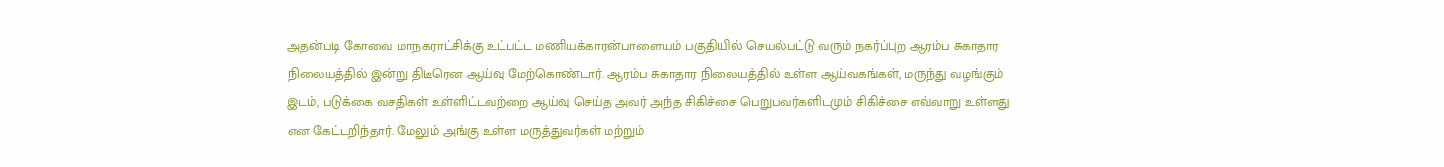அதன்படி கோவை மாநகராட்சிக்கு உட்பட்ட மணியக்காரன்பாளையம் பகுதியில் செயல்பட்டு வரும் நகர்ப்புற ஆரம்ப சுகாதார நிலையத்தில் இன்று திடீரென ஆய்வு மேற்கொண்டார். ஆரம்ப சுகாதார நிலையத்தில் உள்ள ஆய்வகங்கள், மருந்து வழங்கும் இடம், படுக்கை வசதிகள் உள்ளிட்டவற்றை ஆய்வு செய்த அவர் அந்த சிகிச்சை பெறுபவர்களிடமும் சிகிச்சை எவ்வாறு உள்ளது என கேட்டறிந்தார். மேலும் அங்கு உள்ள மருத்துவர்கள் மற்றும்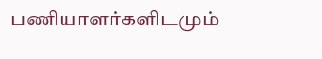பணியாளர்களிடமும்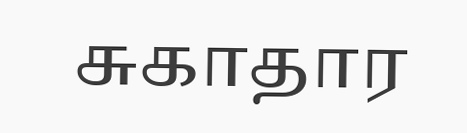சுகாதார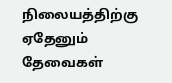நிலையத்திற்கு ஏதேனும் தேவைகள்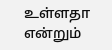உள்ளதா என்றும்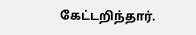கேட்டறிந்தார்.